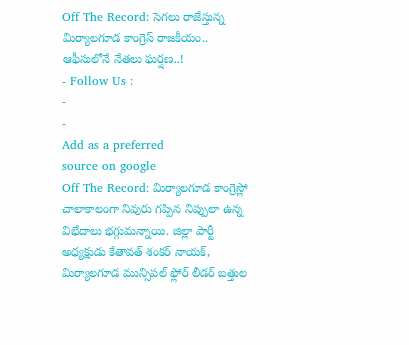Off The Record: సెగలు రాజేస్తున్న మిర్యాలగూడ కాంగ్రెస్ రాజకీయం.. ఆఫీసులోనే నేతలు ఘర్షణ..!
- Follow Us :
-
-
Add as a preferred
source on google
Off The Record: మిర్యాలగూడ కాంగ్రెస్లో చాలాకాలంగా నివురు గప్పిన నిప్పులా ఉన్న విభేదాలు భగ్గుమన్నాయి. జిల్లా పార్టీ అధ్యక్షుడు కేతావత్ శంకర్ నాయక్, మిర్యాలగూడ మున్సిపల్ ఫ్లోర్ లీడర్ బత్తుల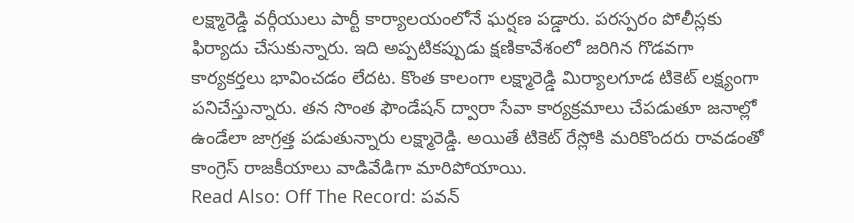లక్ష్మారెడ్డి వర్గీయులు పార్టీ కార్యాలయంలోనే ఘర్షణ పడ్డారు. పరస్పరం పోలీస్లకు ఫిర్యాదు చేసుకున్నారు. ఇది అప్పటికప్పుడు క్షణికావేశంలో జరిగిన గొడవగా కార్యకర్తలు భావించడం లేదట. కొంత కాలంగా లక్ష్మారెడ్డి మిర్యాలగూడ టికెట్ లక్ష్యంగా పనిచేస్తున్నారు. తన సొంత ఫౌండేషన్ ద్వారా సేవా కార్యక్రమాలు చేపడుతూ జనాల్లో ఉండేలా జాగ్రత్త పడుతున్నారు లక్ష్మారెడ్డి. అయితే టికెట్ రేస్లోకి మరికొందరు రావడంతో కాంగ్రెస్ రాజకీయాలు వాడివేడిగా మారిపోయాయి.
Read Also: Off The Record: పవన్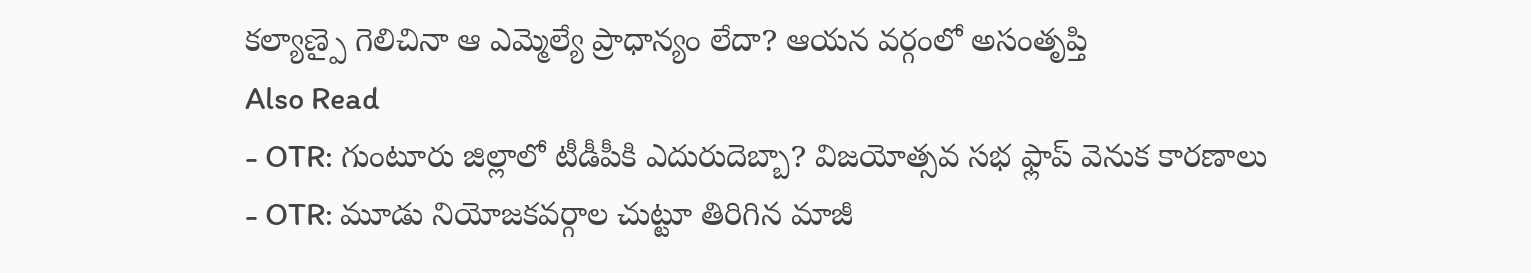కల్యాణ్పై గెలిచినా ఆ ఎమ్మెల్యే ప్రాధాన్యం లేదా? ఆయన వర్గంలో అసంతృప్తి
Also Read
- OTR: గుంటూరు జిల్లాలో టీడీపీకి ఎదురుదెబ్బా? విజయోత్సవ సభ ఫ్లాప్ వెనుక కారణాలు
- OTR: మూడు నియోజకవర్గాల చుట్టూ తిరిగిన మాజీ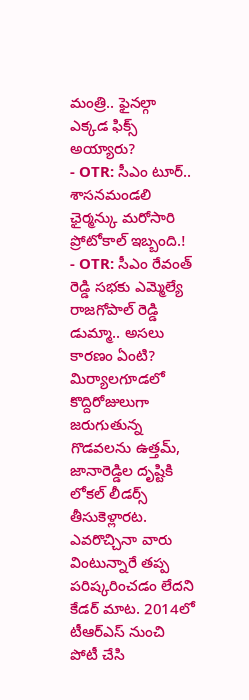మంత్రి.. ఫైనల్గా ఎక్కడ ఫిక్స్ అయ్యారు?
- OTR: సీఎం టూర్.. శాసనమండలి ఛైర్మన్కు మరోసారి ప్రోటోకాల్ ఇబ్బంది.!
- OTR: సీఎం రేవంత్ రెడ్డి సభకు ఎమ్మెల్యే రాజగోపాల్ రెడ్డి డుమ్మా.. అసలు కారణం ఏంటి?
మిర్యాలగూడలో కొద్దిరోజులుగా జరుగుతున్న గొడవలను ఉత్తమ్, జానారెడ్డిల దృష్టికి లోకల్ లీడర్స్ తీసుకెళ్లారట. ఎవరొచ్చినా వారు వింటున్నారే తప్ప పరిష్కరించడం లేదని కేడర్ మాట. 2014లో టీఆర్ఎస్ నుంచి పోటీ చేసి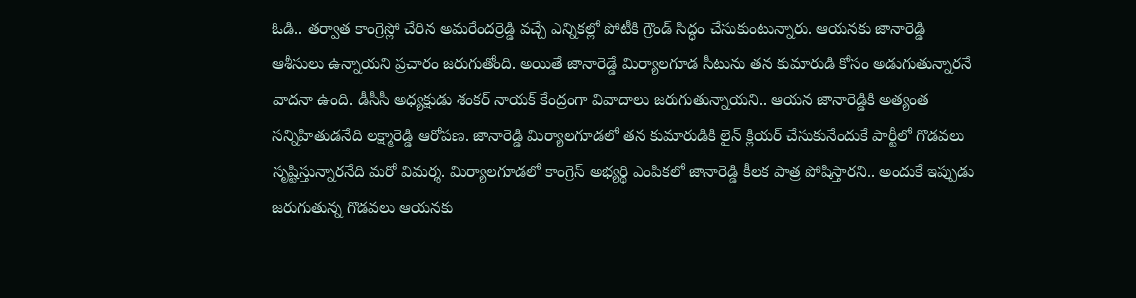ఓడి.. తర్వాత కాంగ్రెస్లో చేరిన అమరేందర్రెడ్డి వచ్చే ఎన్నికల్లో పోటీకి గ్రౌండ్ సిద్ధం చేసుకుంటున్నారు. ఆయనకు జానారెడ్డి ఆశీసులు ఉన్నాయని ప్రచారం జరుగుతోంది. అయితే జానారెడ్డే మిర్యాలగూడ సీటును తన కుమారుడి కోసం అడుగుతున్నారనే వాదనా ఉంది. డీసీసీ అధ్యక్షుడు శంకర్ నాయక్ కేంద్రంగా వివాదాలు జరుగుతున్నాయని.. ఆయన జానారెడ్డికి అత్యంత సన్నిహితుడనేది లక్ష్మారెడ్డి ఆరోపణ. జానారెడ్డి మిర్యాలగూడలో తన కుమారుడికి లైన్ క్లియర్ చేసుకునేందుకే పార్టీలో గొడవలు సృష్టిస్తున్నారనేది మరో విమర్శ. మిర్యాలగూడలో కాంగ్రెస్ అభ్యర్థి ఎంపికలో జానారెడ్డి కీలక పాత్ర పోషిస్తారని.. అందుకే ఇప్పుడు జరుగుతున్న గొడవలు ఆయనకు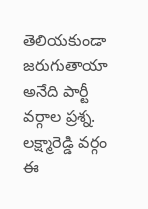తెలియకుండా జరుగుతాయా అనేది పార్టీ వర్గాల ప్రశ్న. లక్ష్మారెడ్డి వర్గం ఈ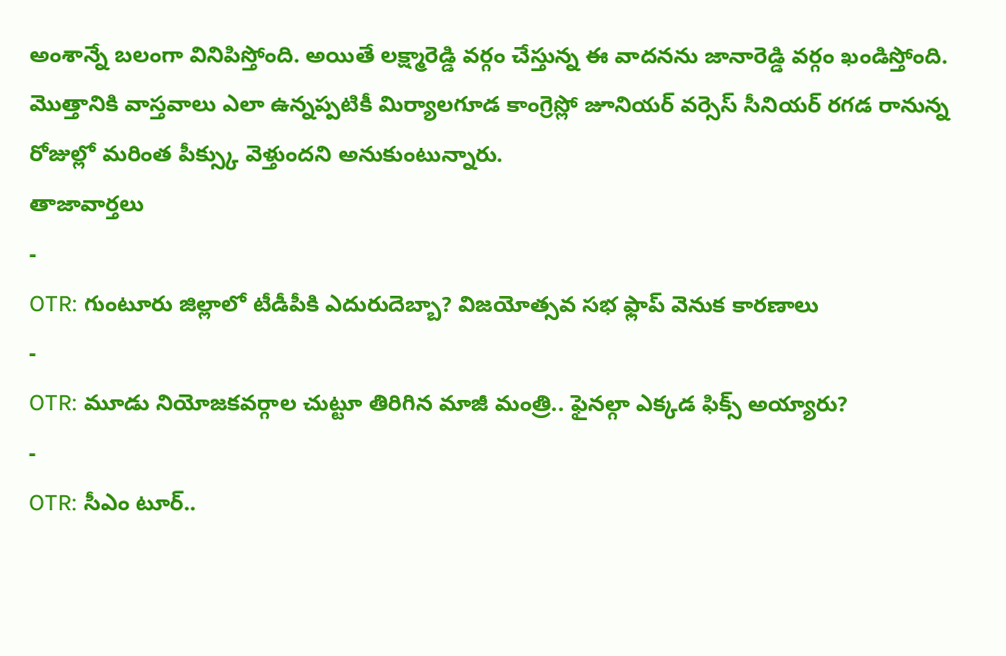అంశాన్నే బలంగా వినిపిస్తోంది. అయితే లక్ష్మారెడ్డి వర్గం చేస్తున్న ఈ వాదనను జానారెడ్డి వర్గం ఖండిస్తోంది. మొత్తానికి వాస్తవాలు ఎలా ఉన్నప్పటికీ మిర్యాలగూడ కాంగ్రెస్లో జూనియర్ వర్సెస్ సీనియర్ రగడ రానున్న రోజుల్లో మరింత పీక్స్కు వెళ్తుందని అనుకుంటున్నారు.
తాజావార్తలు
-
OTR: గుంటూరు జిల్లాలో టీడీపీకి ఎదురుదెబ్బా? విజయోత్సవ సభ ఫ్లాప్ వెనుక కారణాలు
-
OTR: మూడు నియోజకవర్గాల చుట్టూ తిరిగిన మాజీ మంత్రి.. ఫైనల్గా ఎక్కడ ఫిక్స్ అయ్యారు?
-
OTR: సీఎం టూర్..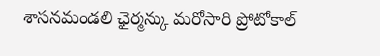శాసనమండలి ఛైర్మన్కు మరోసారి ప్రోటోకాల్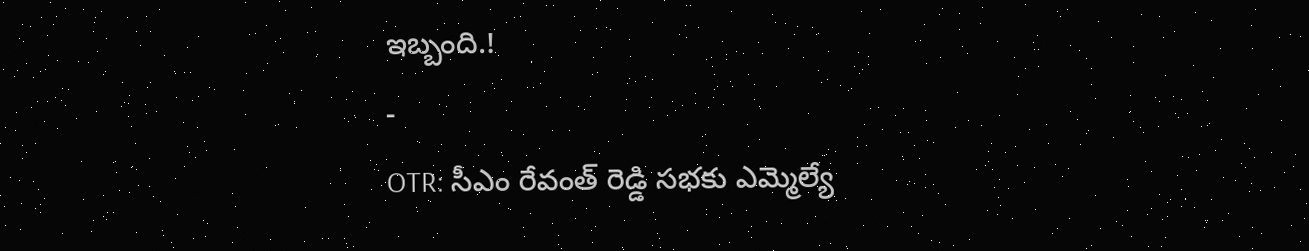ఇబ్బంది.!
-
OTR: సీఎం రేవంత్ రెడ్డి సభకు ఎమ్మెల్యే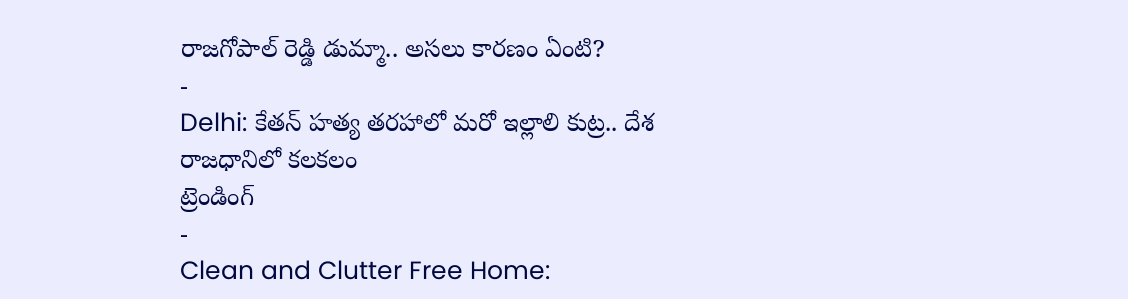రాజగోపాల్ రెడ్డి డుమ్మా.. అసలు కారణం ఏంటి?
-
Delhi: కేతన్ హత్య తరహాలో మరో ఇల్లాలి కుట్ర.. దేశ రాజధానిలో కలకలం
ట్రెండింగ్
-
Clean and Clutter Free Home: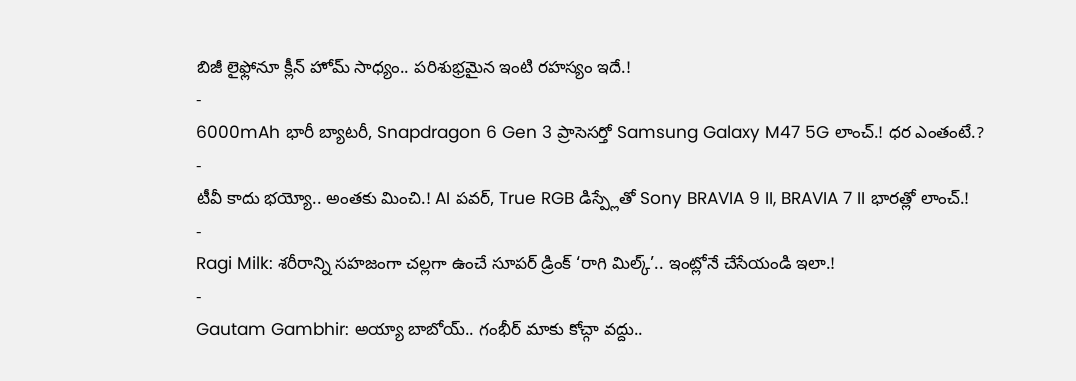బిజీ లైఫ్లోనూ క్లీన్ హోమ్ సాధ్యం.. పరిశుభ్రమైన ఇంటి రహస్యం ఇదే.!
-
6000mAh భారీ బ్యాటరీ, Snapdragon 6 Gen 3 ప్రాసెసర్తో Samsung Galaxy M47 5G లాంచ్.! ధర ఎంతంటే.?
-
టీవీ కాదు భయ్యో.. అంతకు మించి.! AI పవర్, True RGB డిస్ప్లేతో Sony BRAVIA 9 II, BRAVIA 7 II భారత్లో లాంచ్.!
-
Ragi Milk: శరీరాన్ని సహజంగా చల్లగా ఉంచే సూపర్ డ్రింక్ ‘రాగి మిల్క్’.. ఇంట్లోనే చేసేయండి ఇలా.!
-
Gautam Gambhir: అయ్యా బాబోయ్.. గంభీర్ మాకు కోచ్గా వద్దు..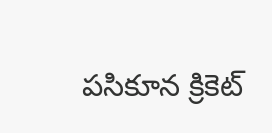పసికూన క్రికెట్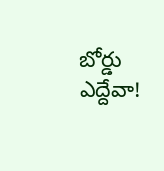బోర్డు ఎద్దేవా!